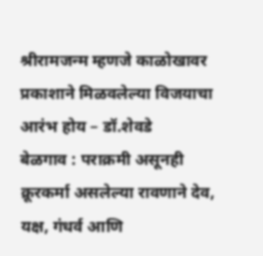श्रीरामजन्म म्हणजे काळोखावर प्रकाशाने मिळवलेल्या विजयाचा आरंभ होय – डॉ.शेवडे
बेळगाव : पराक्रमी असूनही क्रूरकर्मा असलेल्या रावणाने देव, यक्ष, गंधर्व आणि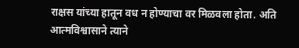राक्षस यांच्या हातून वध न होण्याचा वर मिळवला होता. अति आत्मविश्वासाने त्याने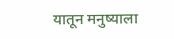यातून मनुष्याला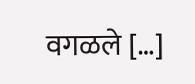वगळले […]